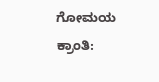ಗೋಮಯ ಕ್ರಾಂತಿ: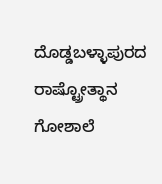ದೊಡ್ಡಬಳ್ಳಾಪುರದ ರಾಷ್ಟ್ರೋತ್ಥಾನ ಗೋಶಾಲೆ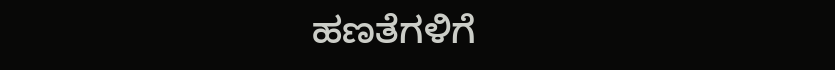ಹಣತೆಗಳಿಗೆ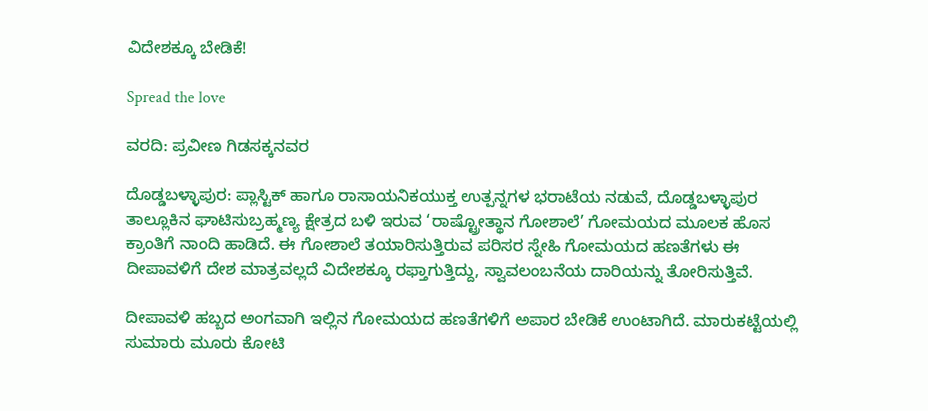ವಿದೇಶಕ್ಕೂ ಬೇಡಿಕೆ!

Spread the love

ವರದಿ: ಪ್ರವೀಣ ಗಿಡಸಕ್ಕನವರ

ದೊಡ್ಡಬಳ್ಳಾಪುರ: ಪ್ಲಾಸ್ಟಿಕ್ ಹಾಗೂ ರಾಸಾಯನಿಕಯುಕ್ತ ಉತ್ಪನ್ನಗಳ ಭರಾಟೆಯ ನಡುವೆ, ದೊಡ್ಡಬಳ್ಳಾಪುರ ತಾಲ್ಲೂಕಿನ ಘಾಟಿಸುಬ್ರಹ್ಮಣ್ಯ ಕ್ಷೇತ್ರದ ಬಳಿ ಇರುವ ‘ರಾಷ್ಟ್ರೋತ್ಥಾನ ಗೋಶಾಲೆ’ ಗೋಮಯದ ಮೂಲಕ ಹೊಸ ಕ್ರಾಂತಿಗೆ ನಾಂದಿ ಹಾಡಿದೆ. ಈ ಗೋಶಾಲೆ ತಯಾರಿಸುತ್ತಿರುವ ಪರಿಸರ ಸ್ನೇಹಿ ಗೋಮಯದ ಹಣತೆಗಳು ಈ ದೀಪಾವಳಿಗೆ ದೇಶ ಮಾತ್ರವಲ್ಲದೆ ವಿದೇಶಕ್ಕೂ ರಫ್ತಾಗುತ್ತಿದ್ದು, ಸ್ವಾವಲಂಬನೆಯ ದಾರಿಯನ್ನು ತೋರಿಸುತ್ತಿವೆ.

ದೀಪಾವಳಿ ಹಬ್ಬದ ಅಂಗವಾಗಿ ಇಲ್ಲಿನ ಗೋಮಯದ ಹಣತೆಗಳಿಗೆ ಅಪಾರ ಬೇಡಿಕೆ ಉಂಟಾಗಿದೆ. ಮಾರುಕಟ್ಟೆಯಲ್ಲಿ ಸುಮಾರು ಮೂರು ಕೋಟಿ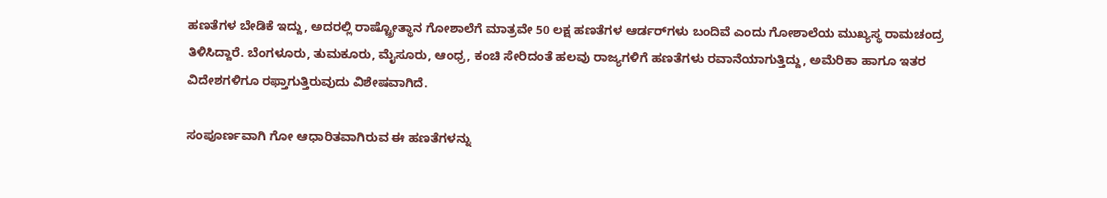ಹಣತೆಗಳ ಬೇಡಿಕೆ ಇದ್ದು, ಅದರಲ್ಲಿ ರಾಷ್ಟ್ರೋತ್ಥಾನ ಗೋಶಾಲೆಗೆ ಮಾತ್ರವೇ 50 ಲಕ್ಷ ಹಣತೆಗಳ ಆರ್ಡರ್‌ಗಳು ಬಂದಿವೆ ಎಂದು ಗೋಶಾಲೆಯ ಮುಖ್ಯಸ್ಥ ರಾಮಚಂದ್ರ ತಿಳಿಸಿದ್ದಾರೆ. ಬೆಂಗಳೂರು, ತುಮಕೂರು, ಮೈಸೂರು, ಆಂಧ್ರ, ಕಂಚಿ ಸೇರಿದಂತೆ ಹಲವು ರಾಜ್ಯಗಳಿಗೆ ಹಣತೆಗಳು ರವಾನೆಯಾಗುತ್ತಿದ್ದು, ಅಮೆರಿಕಾ ಹಾಗೂ ಇತರ ವಿದೇಶಗಳಿಗೂ ರಫ್ತಾಗುತ್ತಿರುವುದು ವಿಶೇಷವಾಗಿದೆ.

ಸಂಪೂರ್ಣವಾಗಿ ಗೋ ಆಧಾರಿತವಾಗಿರುವ ಈ ಹಣತೆಗಳನ್ನು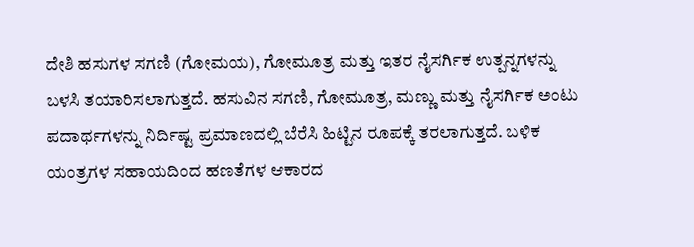ದೇಶಿ ಹಸುಗಳ ಸಗಣಿ (ಗೋಮಯ), ಗೋಮೂತ್ರ ಮತ್ತು ಇತರ ನೈಸರ್ಗಿಕ ಉತ್ಪನ್ನಗಳನ್ನು ಬಳಸಿ ತಯಾರಿಸಲಾಗುತ್ತದೆ. ಹಸುವಿನ ಸಗಣಿ, ಗೋಮೂತ್ರ, ಮಣ್ಣು ಮತ್ತು ನೈಸರ್ಗಿಕ ಅಂಟು ಪದಾರ್ಥಗಳನ್ನು ನಿರ್ದಿಷ್ಟ ಪ್ರಮಾಣದಲ್ಲಿ ಬೆರೆಸಿ ಹಿಟ್ಟಿನ ರೂಪಕ್ಕೆ ತರಲಾಗುತ್ತದೆ. ಬಳಿಕ ಯಂತ್ರಗಳ ಸಹಾಯದಿಂದ ಹಣತೆಗಳ ಆಕಾರದ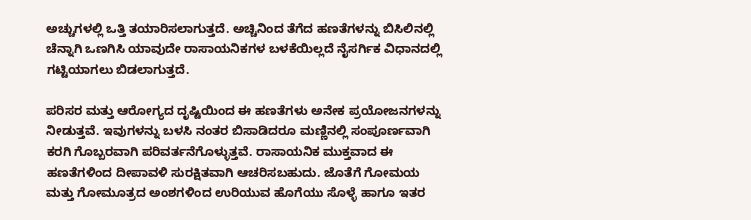ಅಚ್ಚುಗಳಲ್ಲಿ ಒತ್ತಿ ತಯಾರಿಸಲಾಗುತ್ತದೆ. ಅಚ್ಚಿನಿಂದ ತೆಗೆದ ಹಣತೆಗಳನ್ನು ಬಿಸಿಲಿನಲ್ಲಿ ಚೆನ್ನಾಗಿ ಒಣಗಿಸಿ ಯಾವುದೇ ರಾಸಾಯನಿಕಗಳ ಬಳಕೆಯಿಲ್ಲದೆ ನೈಸರ್ಗಿಕ ವಿಧಾನದಲ್ಲಿ ಗಟ್ಟಿಯಾಗಲು ಬಿಡಲಾಗುತ್ತದೆ.

ಪರಿಸರ ಮತ್ತು ಆರೋಗ್ಯದ ದೃಷ್ಟಿಯಿಂದ ಈ ಹಣತೆಗಳು ಅನೇಕ ಪ್ರಯೋಜನಗಳನ್ನು ನೀಡುತ್ತವೆ. ಇವುಗಳನ್ನು ಬಳಸಿ ನಂತರ ಬಿಸಾಡಿದರೂ ಮಣ್ಣಿನಲ್ಲಿ ಸಂಪೂರ್ಣವಾಗಿ ಕರಗಿ ಗೊಬ್ಬರವಾಗಿ ಪರಿವರ್ತನೆಗೊಳ್ಳುತ್ತವೆ. ರಾಸಾಯನಿಕ ಮುಕ್ತವಾದ ಈ ಹಣತೆಗಳಿಂದ ದೀಪಾವಳಿ ಸುರಕ್ಷಿತವಾಗಿ ಆಚರಿಸಬಹುದು. ಜೊತೆಗೆ ಗೋಮಯ ಮತ್ತು ಗೋಮೂತ್ರದ ಅಂಶಗಳಿಂದ ಉರಿಯುವ ಹೊಗೆಯು ಸೊಳ್ಳೆ ಹಾಗೂ ಇತರ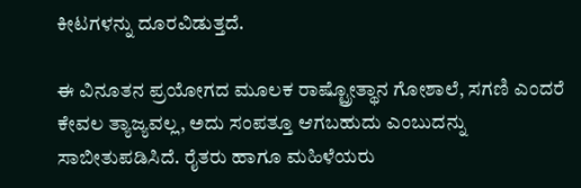ಕೀಟಗಳನ್ನು ದೂರವಿಡುತ್ತದೆ.

ಈ ವಿನೂತನ ಪ್ರಯೋಗದ ಮೂಲಕ ರಾಷ್ಟ್ರೋತ್ಥಾನ ಗೋಶಾಲೆ, ಸಗಣಿ ಎಂದರೆ ಕೇವಲ ತ್ಯಾಜ್ಯವಲ್ಲ, ಅದು ಸಂಪತ್ತೂ ಆಗಬಹುದು ಎಂಬುದನ್ನು ಸಾಬೀತುಪಡಿಸಿದೆ. ರೈತರು ಹಾಗೂ ಮಹಿಳೆಯರು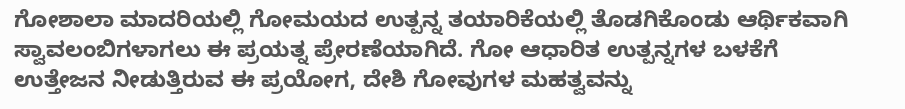ಗೋಶಾಲಾ ಮಾದರಿಯಲ್ಲಿ ಗೋಮಯದ ಉತ್ಪನ್ನ ತಯಾರಿಕೆಯಲ್ಲಿ ತೊಡಗಿಕೊಂಡು ಆರ್ಥಿಕವಾಗಿ ಸ್ವಾವಲಂಬಿಗಳಾಗಲು ಈ ಪ್ರಯತ್ನ ಪ್ರೇರಣೆಯಾಗಿದೆ. ಗೋ ಆಧಾರಿತ ಉತ್ಪನ್ನಗಳ ಬಳಕೆಗೆ ಉತ್ತೇಜನ ನೀಡುತ್ತಿರುವ ಈ ಪ್ರಯೋಗ, ದೇಶಿ ಗೋವುಗಳ ಮಹತ್ವವನ್ನು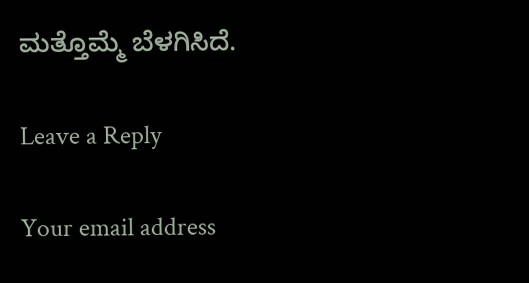ಮತ್ತೊಮ್ಮೆ ಬೆಳಗಿಸಿದೆ.

Leave a Reply

Your email address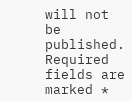will not be published. Required fields are marked *